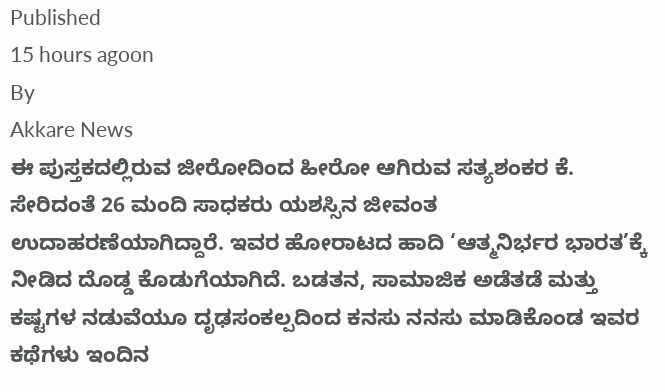Published
15 hours agoon
By
Akkare News
ಈ ಪುಸ್ತಕದಲ್ಲಿರುವ ಜೀರೋದಿಂದ ಹೀರೋ ಆಗಿರುವ ಸತ್ಯಶಂಕರ ಕೆ. ಸೇರಿದಂತೆ 26 ಮಂದಿ ಸಾಧಕರು ಯಶಸ್ಸಿನ ಜೀವಂತ ಉದಾಹರಣೆಯಾಗಿದ್ದಾರೆ. ಇವರ ಹೋರಾಟದ ಹಾದಿ ‘ಆತ್ಮನಿರ್ಭರ ಭಾರತ’ಕ್ಕೆ ನೀಡಿದ ದೊಡ್ಡ ಕೊಡುಗೆಯಾಗಿದೆ. ಬಡತನ, ಸಾಮಾಜಿಕ ಅಡೆತಡೆ ಮತ್ತು ಕಷ್ಟಗಳ ನಡುವೆಯೂ ದೃಢಸಂಕಲ್ಪದಿಂದ ಕನಸು ನನಸು ಮಾಡಿಕೊಂಡ ಇವರ ಕಥೆಗಳು ಇಂದಿನ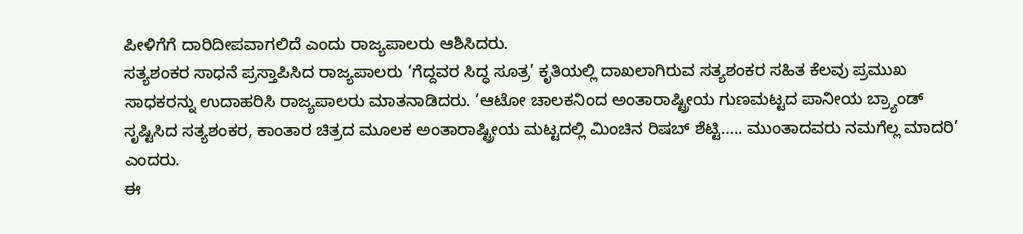ಪೀಳಿಗೆಗೆ ದಾರಿದೀಪವಾಗಲಿದೆ ಎಂದು ರಾಜ್ಯಪಾಲರು ಆಶಿಸಿದರು.
ಸತ್ಯಶಂಕರ ಸಾಧನೆ ಪ್ರಸ್ತಾಪಿಸಿದ ರಾಜ್ಯಪಾಲರು ‘ಗೆದ್ದವರ ಸಿದ್ಧ ಸೂತ್ರ’ ಕೃತಿಯಲ್ಲಿ ದಾಖಲಾಗಿರುವ ಸತ್ಯಶಂಕರ ಸಹಿತ ಕೆಲವು ಪ್ರಮುಖ ಸಾಧಕರನ್ನು ಉದಾಹರಿಸಿ ರಾಜ್ಯಪಾಲರು ಮಾತನಾಡಿದರು. ‘ಆಟೋ ಚಾಲಕನಿಂದ ಅಂತಾರಾಷ್ಟ್ರೀಯ ಗುಣಮಟ್ಟದ ಪಾನೀಯ ಬ್ರ್ಯಾಂಡ್ ಸೃಷ್ಟಿಸಿದ ಸತ್ಯಶಂಕರ, ಕಾಂತಾರ ಚಿತ್ರದ ಮೂಲಕ ಅಂತಾರಾಷ್ಟ್ರೀಯ ಮಟ್ಟದಲ್ಲಿ ಮಿಂಚಿನ ರಿಷಬ್ ಶೆಟ್ಟಿ….. ಮುಂತಾದವರು ನಮಗೆಲ್ಲ ಮಾದರಿ’ ಎಂದರು.
ಈ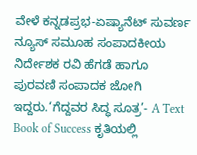ವೇಳೆ ಕನ್ನಡಪ್ರಭ-ಏಷ್ಯಾನೆಟ್ ಸುವರ್ಣ ನ್ಯೂಸ್ ಸಮೂಹ ಸಂಪಾದಕೀಯ ನಿರ್ದೇಶಕ ರವಿ ಹೆಗಡೆ ಹಾಗೂ ಪುರವಣಿ ಸಂಪಾದಕ ಜೋಗಿ ಇದ್ದರು.‘ಗೆದ್ದವರ ಸಿದ್ಧ ಸೂತ್ರ’- A Text Book of Success ಕೃತಿಯಲ್ಲಿ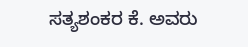ಸತ್ಯಶಂಕರ ಕೆ. ಅವರು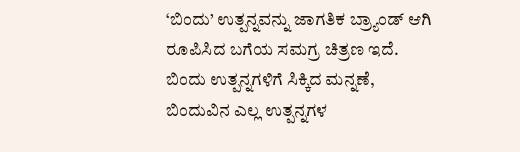‘ಬಿಂದು’ ಉತ್ಪನ್ನವನ್ನು ಜಾಗತಿಕ ಬ್ರ್ಯಾಂಡ್ ಆಗಿ ರೂಪಿಸಿದ ಬಗೆಯ ಸಮಗ್ರ ಚಿತ್ರಣ ಇದೆ. ಬಿಂದು ಉತ್ಪನ್ನಗಳಿಗೆ ಸಿಕ್ಕಿದ ಮನ್ನಣೆ, ಬಿಂದುವಿನ ಎಲ್ಲ ಉತ್ಪನ್ನಗಳ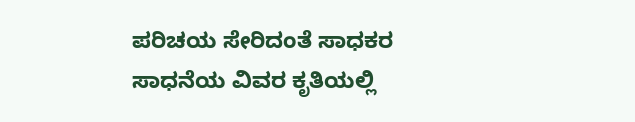ಪರಿಚಯ ಸೇರಿದಂತೆ ಸಾಧಕರ ಸಾಧನೆಯ ವಿವರ ಕೃತಿಯಲ್ಲಿ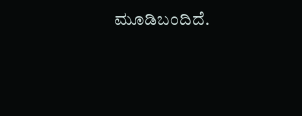ಮೂಡಿಬಂದಿದೆ.